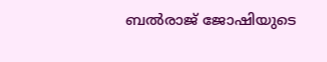ബൽരാജ് ജോഷിയുടെ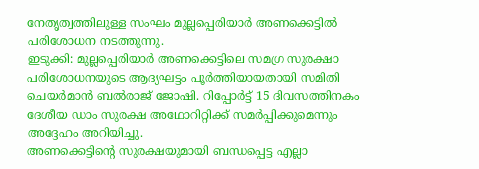നേതൃത്വത്തിലുള്ള സംഘം മുല്ലപ്പെരിയാർ അണക്കെട്ടിൽ പരിശോധന നടത്തുന്നു.
ഇടുക്കി: മുല്ലപ്പെരിയാർ അണക്കെട്ടിലെ സമഗ്ര സുരക്ഷാ പരിശോധനയുടെ ആദ്യഘട്ടം പൂർത്തിയായതായി സമിതി ചെയർമാൻ ബൽരാജ് ജോഷി. റിപ്പോർട്ട് 15 ദിവസത്തിനകം ദേശീയ ഡാം സുരക്ഷ അഥോറിറ്റിക്ക് സമർപ്പിക്കുമെന്നും അദ്ദേഹം അറിയിച്ചു.
അണക്കെട്ടിന്റെ സുരക്ഷയുമായി ബന്ധപ്പെട്ട എല്ലാ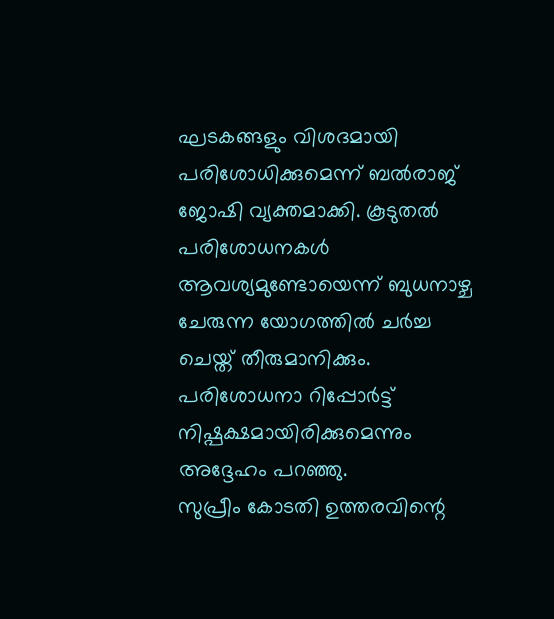ഘടകങ്ങളും വിശദമായി പരിശോധിക്കുമെന്ന് ബൽരാജ് ജോഷി വ്യക്തമാക്കി. കൂടുതൽ പരിശോധനകൾ ആവശ്യമുണ്ടോയെന്ന് ബുധനാഴ്ച ചേരുന്ന യോഗത്തിൽ ചർച്ച ചെയ്ത് തീരുമാനിക്കും. പരിശോധനാ റിപ്പോർട്ട് നിഷ്പക്ഷമായിരിക്കുമെന്നും അദ്ദേഹം പറഞ്ഞു.
സുപ്രീം കോടതി ഉത്തരവിന്റെ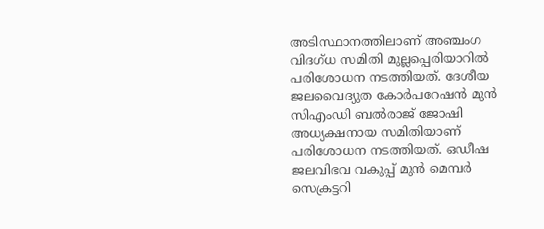അടിസ്ഥാനത്തിലാണ് അഞ്ചംഗ വിദഗ്ധ സമിതി മുല്ലപ്പെരിയാറിൽ പരിശോധന നടത്തിയത്. ദേശീയ ജലവൈദ്യുത കോർപറേഷൻ മുൻ സിഎംഡി ബൽരാജ് ജോഷി അധ്യക്ഷനായ സമിതിയാണ് പരിശോധന നടത്തിയത്. ഒഡീഷ ജലവിഭവ വകുപ്പ് മുൻ മെമ്പർ സെക്രട്ടറി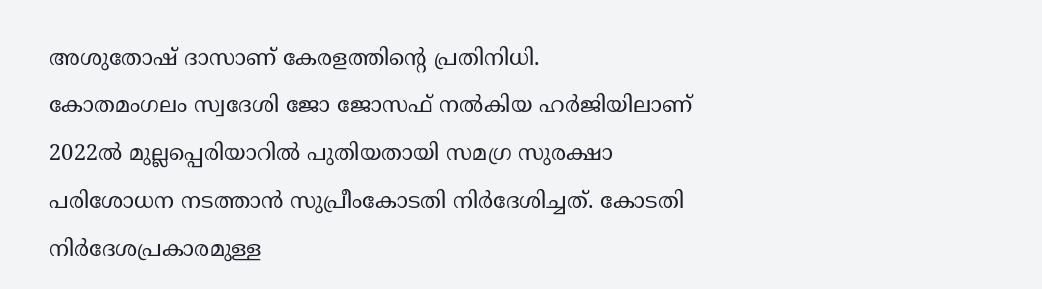അശുതോഷ് ദാസാണ് കേരളത്തിന്റെ പ്രതിനിധി.
കോതമംഗലം സ്വദേശി ജോ ജോസഫ് നൽകിയ ഹർജിയിലാണ് 2022ൽ മുല്ലപ്പെരിയാറിൽ പുതിയതായി സമഗ്ര സുരക്ഷാ പരിശോധന നടത്താൻ സുപ്രീംകോടതി നിർദേശിച്ചത്. കോടതി നിർദേശപ്രകാരമുള്ള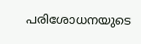പരിശോധനയുടെ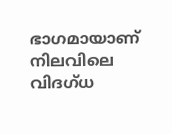ഭാഗമായാണ് നിലവിലെ വിദഗ്ധ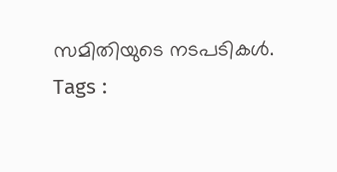സമിതിയുടെ നടപടികൾ.
Tags :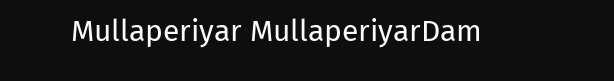Mullaperiyar MullaperiyarDam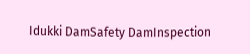Idukki DamSafety DamInspection